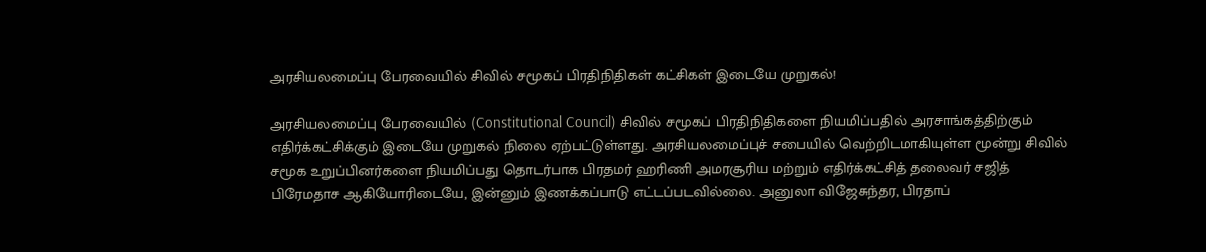அரசியலமைப்பு பேரவையில் சிவில் சமூகப் பிரதிநிதிகள் கட்சிகள் இடையே முறுகல்!

அரசியலமைப்பு பேரவையில் (Constitutional Council) சிவில் சமூகப் பிரதிநிதிகளை நியமிப்பதில் அரசாங்கத்திற்கும் எதிர்க்கட்சிக்கும் இடையே முறுகல் நிலை ஏற்பட்டுள்ளது. அரசியலமைப்புச் சபையில் வெற்றிடமாகியுள்ள மூன்று சிவில் சமூக உறுப்பினர்களை நியமிப்பது தொடர்பாக பிரதமர் ஹரிணி அமரசூரிய மற்றும் எதிர்க்கட்சித் தலைவர் சஜித் பிரேமதாச ஆகியோரிடையே, இன்னும் இணக்கப்பாடு எட்டப்படவில்லை. அனுலா விஜேசுந்தர, பிரதாப்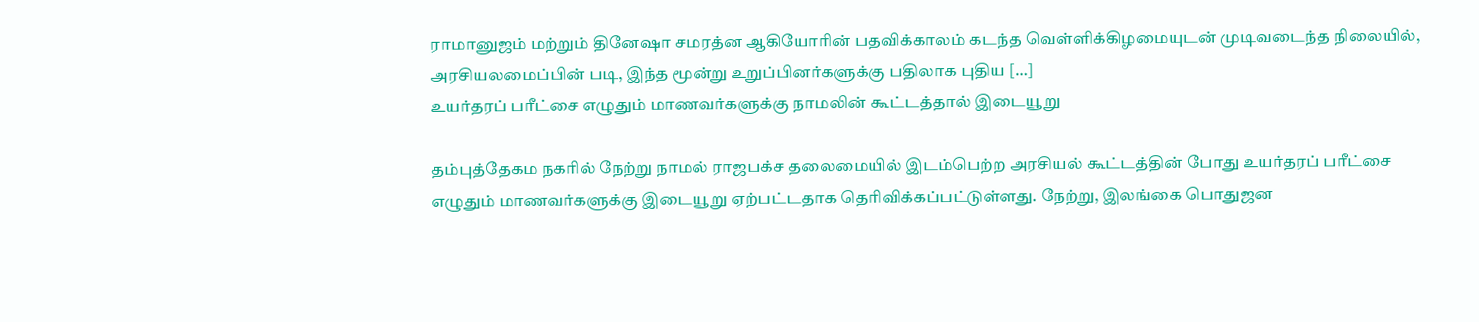ராமானுஜம் மற்றும் தினேஷா சமரத்ன ஆகியோரின் பதவிக்காலம் கடந்த வெள்ளிக்கிழமையுடன் முடிவடைந்த நிலையில், அரசியலமைப்பின் படி, இந்த மூன்று உறுப்பினர்களுக்கு பதிலாக புதிய […]
உயர்தரப் பரீட்சை எழுதும் மாணவர்களுக்கு நாமலின் கூட்டத்தால் இடையூறு

தம்புத்தேகம நகரில் நேற்று நாமல் ராஜபக்ச தலைமையில் இடம்பெற்ற அரசியல் கூட்டத்தின் போது உயர்தரப் பரீட்சை எழுதும் மாணவர்களுக்கு இடையூறு ஏற்பட்டதாக தெரிவிக்கப்பட்டுள்ளது. நேற்று, இலங்கை பொதுஜன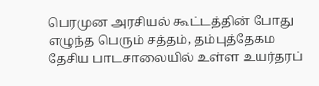பெரமுன அரசியல் கூட்டத்தின் போது எழுந்த பெரும் சத்தம், தம்புத்தேகம தேசிய பாடசாலையில் உள்ள உயர்தரப்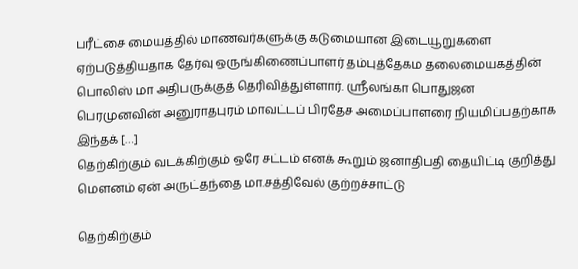பரீட்சை மையத்தில் மாணவர்களுக்கு கடுமையான இடையூறுகளை ஏற்படுத்தியதாக தேர்வு ஒருங்கிணைப்பாளர் தம்புத்தேகம தலைமையகத்தின் பொலிஸ் மா அதிபருக்குத் தெரிவித்துள்ளார். ஸ்ரீலங்கா பொதுஜன பெரமுனவின் அனுராதபுரம் மாவட்டப் பிரதேச அமைப்பாளரை நியமிப்பதற்காக இந்தக் […]
தெற்கிற்கும் வடக்கிற்கும் ஒரே சட்டம் எனக் கூறும் ஜனாதிபதி தையிட்டி குறித்து மௌனம் ஏன் அருட்தந்தை மா.சத்திவேல் குற்றச்சாட்டு

தெற்கிற்கும்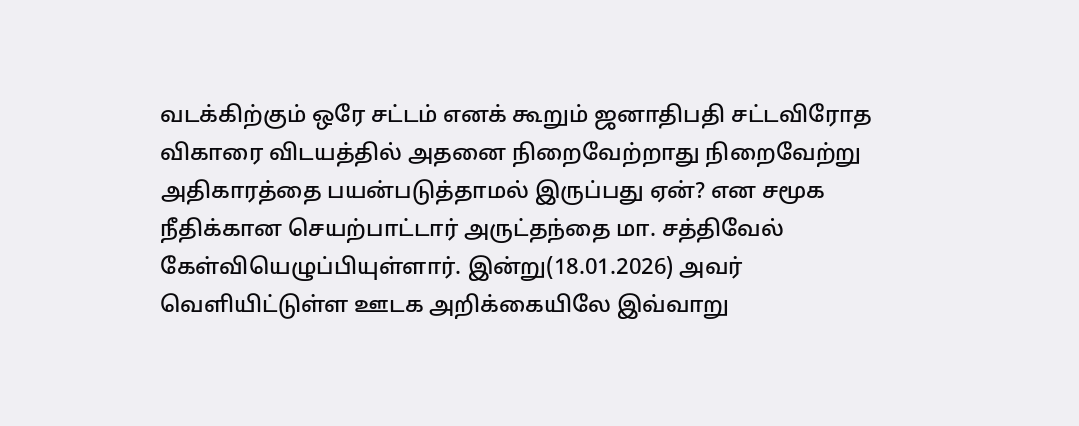வடக்கிற்கும் ஒரே சட்டம் எனக் கூறும் ஜனாதிபதி சட்டவிரோத விகாரை விடயத்தில் அதனை நிறைவேற்றாது நிறைவேற்று அதிகாரத்தை பயன்படுத்தாமல் இருப்பது ஏன்? என சமூக நீதிக்கான செயற்பாட்டார் அருட்தந்தை மா. சத்திவேல் கேள்வியெழுப்பியுள்ளார். இன்று(18.01.2026) அவர் வெளியிட்டுள்ள ஊடக அறிக்கையிலே இவ்வாறு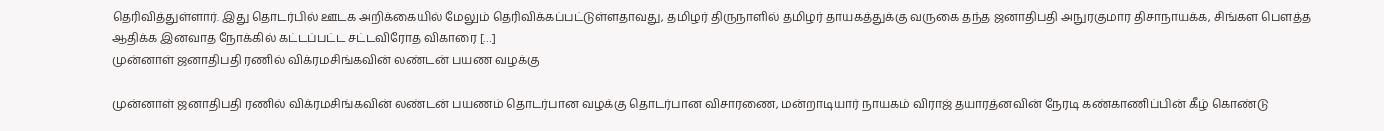தெரிவித்துள்ளார். இது தொடர்பில் ஊடக அறிக்கையில் மேலும் தெரிவிக்கப்பட்டுள்ளதாவது, தமிழர் திருநாளில் தமிழர் தாயகத்துக்கு வருகை தந்த ஜனாதிபதி அநுரகுமார திசாநாயக்க, சிங்கள பௌத்த ஆதிக்க இனவாத நோக்கில் கட்டப்பட்ட சட்டவிரோத விகாரை […]
முன்னாள் ஜனாதிபதி ரணில் விக்ரமசிங்கவின் லண்டன் பயண வழக்கு

முன்னாள் ஜனாதிபதி ரணில் விக்ரமசிங்கவின் லண்டன் பயணம் தொடர்பான வழக்கு தொடர்பான விசாரணை, மன்றாடியார் நாயகம் விராஜ் தயாரத்னவின் நேரடி கண்காணிப்பின் கீழ் கொண்டு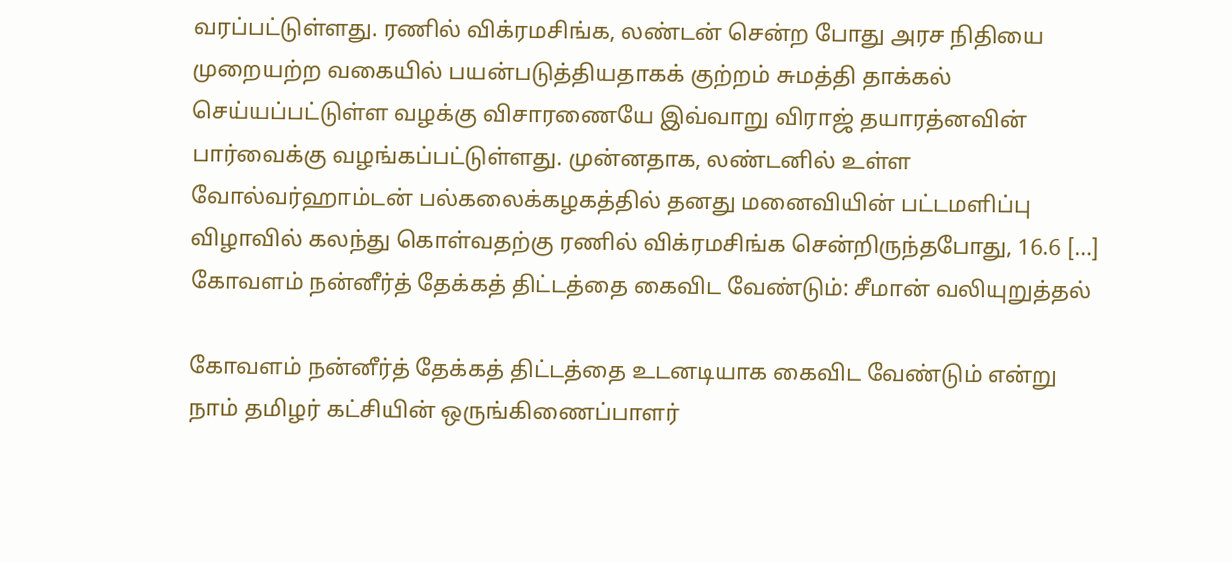வரப்பட்டுள்ளது. ரணில் விக்ரமசிங்க, லண்டன் சென்ற போது அரச நிதியை முறையற்ற வகையில் பயன்படுத்தியதாகக் குற்றம் சுமத்தி தாக்கல் செய்யப்பட்டுள்ள வழக்கு விசாரணையே இவ்வாறு விராஜ் தயாரத்னவின் பார்வைக்கு வழங்கப்பட்டுள்ளது. முன்னதாக, லண்டனில் உள்ள வோல்வர்ஹாம்டன் பல்கலைக்கழகத்தில் தனது மனைவியின் பட்டமளிப்பு விழாவில் கலந்து கொள்வதற்கு ரணில் விக்ரமசிங்க சென்றிருந்தபோது, 16.6 […]
கோவளம் நன்னீர்த் தேக்கத் திட்டத்தை கைவிட வேண்டும்: சீமான் வலியுறுத்தல்

கோவளம் நன்னீர்த் தேக்கத் திட்டத்தை உடனடியாக கைவிட வேண்டும் என்று நாம் தமிழர் கட்சியின் ஒருங்கிணைப்பாளர்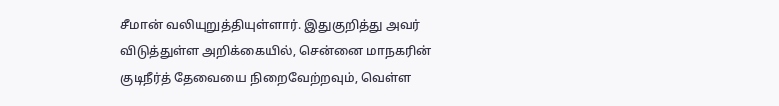சீமான் வலியுறுத்தியுள்ளார். இதுகுறித்து அவர் விடுத்துள்ள அறிக்கையில், சென்னை மாநகரின் குடிநீர்த் தேவையை நிறைவேற்றவும், வெள்ள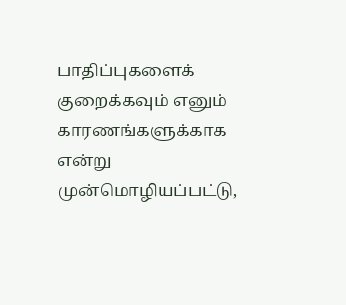பாதிப்புகளைக் குறைக்கவும் எனும் காரணங்களுக்காக என்று முன்மொழியப்பட்டு,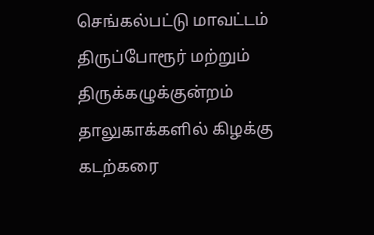செங்கல்பட்டு மாவட்டம் திருப்போரூர் மற்றும் திருக்கழுக்குன்றம் தாலுகாக்களில் கிழக்கு கடற்கரை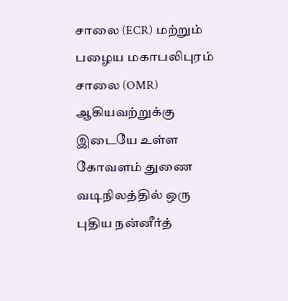சாலை (ECR) மற்றும் பழைய மகாபலிபுரம் சாலை (OMR) ஆகியவற்றுக்கு இடையே உள்ள கோவளம் துணை வடிநிலத்தில் ஒரு புதிய நன்னீர்த்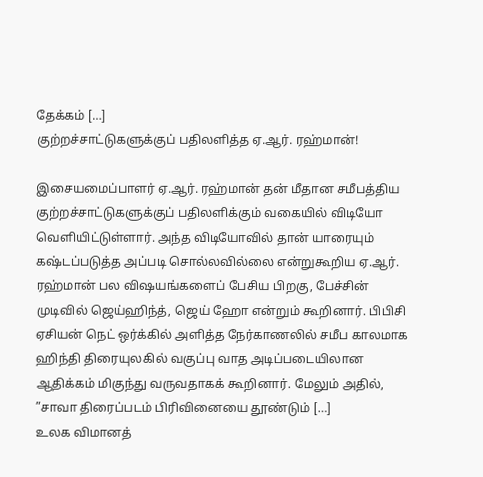தேக்கம் […]
குற்றச்சாட்டுகளுக்குப் பதிலளித்த ஏ.ஆர். ரஹ்மான்!

இசையமைப்பாளர் ஏ.ஆர். ரஹ்மான் தன் மீதான சமீபத்திய குற்றச்சாட்டுகளுக்குப் பதிலளிக்கும் வகையில் விடியோ வெளியிட்டுள்ளார். அந்த விடியோவில் தான் யாரையும் கஷ்டப்படுத்த அப்படி சொல்லவில்லை என்றுகூறிய ஏ.ஆர். ரஹ்மான் பல விஷயங்களைப் பேசிய பிறகு, பேச்சின் முடிவில் ஜெய்ஹிந்த், ஜெய் ஹோ என்றும் கூறினார். பிபிசி ஏசியன் நெட் ஒர்க்கில் அளித்த நேர்காணலில் சமீப காலமாக ஹிந்தி திரையுலகில் வகுப்பு வாத அடிப்படையிலான ஆதிக்கம் மிகுந்து வருவதாகக் கூறினார். மேலும் அதில், ”சாவா திரைப்படம் பிரிவினையை தூண்டும் […]
உலக விமானத்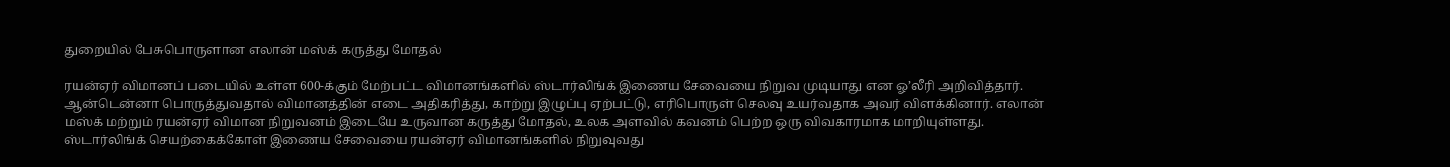துறையில் பேசுபொருளான எலான் மஸ்க் கருத்து மோதல்

ரயன்ஏர் விமானப் படையில் உள்ள 600-க்கும் மேற்பட்ட விமானங்களில் ஸ்டார்லிங்க் இணைய சேவையை நிறுவ முடியாது என ஓ’லீரி அறிவித்தார். ஆன்டென்னா பொருத்துவதால் விமானத்தின் எடை அதிகரித்து, காற்று இழுப்பு ஏற்பட்டு, எரிபொருள் செலவு உயர்வதாக அவர் விளக்கினார். எலான் மஸ்க் மற்றும் ரயன்ஏர் விமான நிறுவனம் இடையே உருவான கருத்து மோதல், உலக அளவில் கவனம் பெற்ற ஒரு விவகாரமாக மாறியுள்ளது. ஸ்டார்லிங்க் செயற்கைக்கோள் இணைய சேவையை ரயன்ஏர் விமானங்களில் நிறுவுவது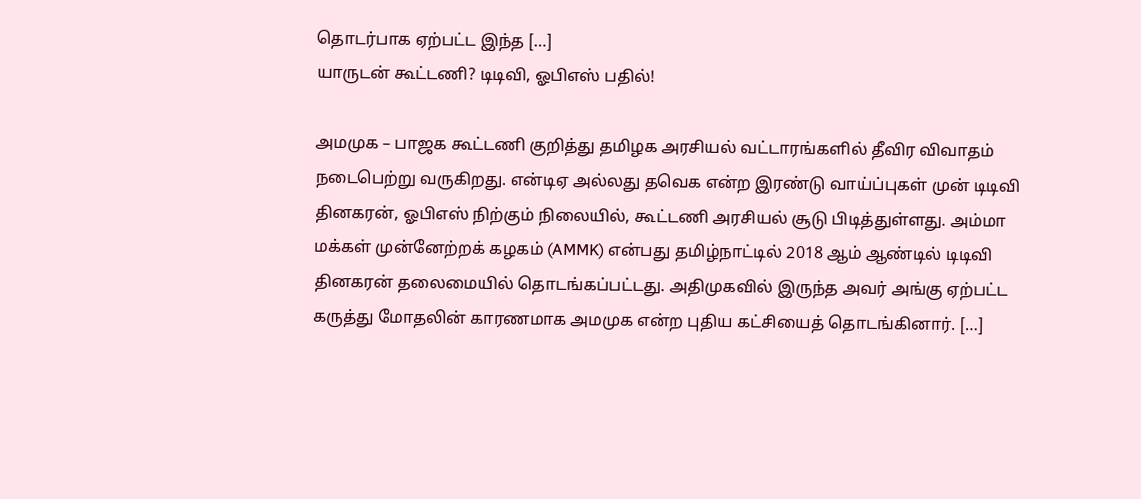தொடர்பாக ஏற்பட்ட இந்த […]
யாருடன் கூட்டணி? டிடிவி, ஓபிஎஸ் பதில்!

அமமுக – பாஜக கூட்டணி குறித்து தமிழக அரசியல் வட்டாரங்களில் தீவிர விவாதம் நடைபெற்று வருகிறது. என்டிஏ அல்லது தவெக என்ற இரண்டு வாய்ப்புகள் முன் டிடிவி தினகரன், ஓபிஎஸ் நிற்கும் நிலையில், கூட்டணி அரசியல் சூடு பிடித்துள்ளது. அம்மா மக்கள் முன்னேற்றக் கழகம் (AMMK) என்பது தமிழ்நாட்டில் 2018 ஆம் ஆண்டில் டிடிவி தினகரன் தலைமையில் தொடங்கப்பட்டது. அதிமுகவில் இருந்த அவர் அங்கு ஏற்பட்ட கருத்து மோதலின் காரணமாக அமமுக என்ற புதிய கட்சியைத் தொடங்கினார். […]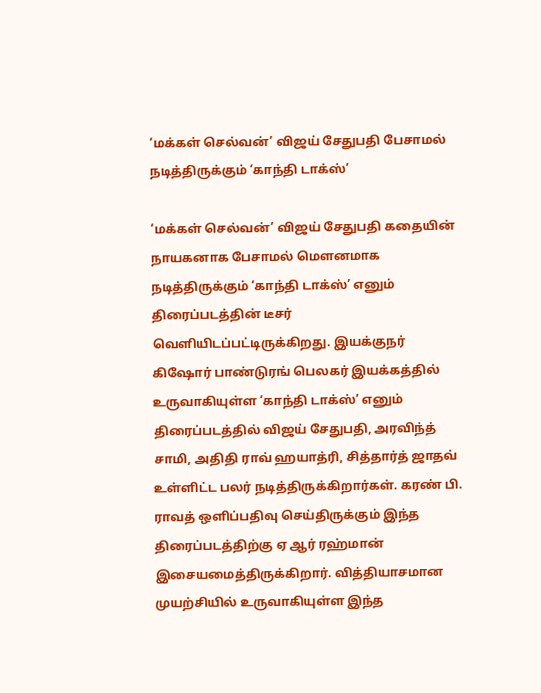‘மக்கள் செல்வன்’ விஜய் சேதுபதி பேசாமல் நடித்திருக்கும் ‘காந்தி டாக்ஸ்’

‘மக்கள் செல்வன்’ விஜய் சேதுபதி கதையின் நாயகனாக பேசாமல் மௌனமாக நடித்திருக்கும் ‘காந்தி டாக்ஸ்’ எனும் திரைப்படத்தின் டீசர் வெளியிடப்பட்டிருக்கிறது. இயக்குநர் கிஷோர் பாண்டுரங் பெலகர் இயக்கத்தில் உருவாகியுள்ள ‘காந்தி டாக்ஸ்’ எனும் திரைப்படத்தில் விஜய் சேதுபதி, அரவிந்த் சாமி, அதிதி ராவ் ஹயாத்ரி, சித்தார்த் ஜாதவ் உள்ளிட்ட பலர் நடித்திருக்கிறார்கள். கரண் பி. ராவத் ஒளிப்பதிவு செய்திருக்கும் இந்த திரைப்படத்திற்கு ஏ ஆர் ரஹ்மான் இசையமைத்திருக்கிறார். வித்தியாசமான முயற்சியில் உருவாகியுள்ள இந்த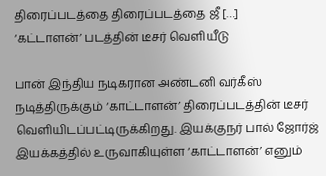திரைப்படத்தை திரைப்படத்தை ஜீ […]
‘கட்டாளன்’ படத்தின் டீசர் வெளியீடு

பான் இந்திய நடிகரான அண்டனி வர்கீஸ் நடித்திருக்கும் ‘காட்டாளன்’ திரைப்படத்தின் டீசர் வெளியிடப்பட்டிருக்கிறது. இயக்குநர் பால் ஜோர்ஜ் இயக்கத்தில் உருவாகியுள்ள ‘காட்டாளன்’ எனும்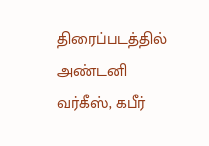திரைப்படத்தில் அண்டனி வர்கீஸ், கபீர்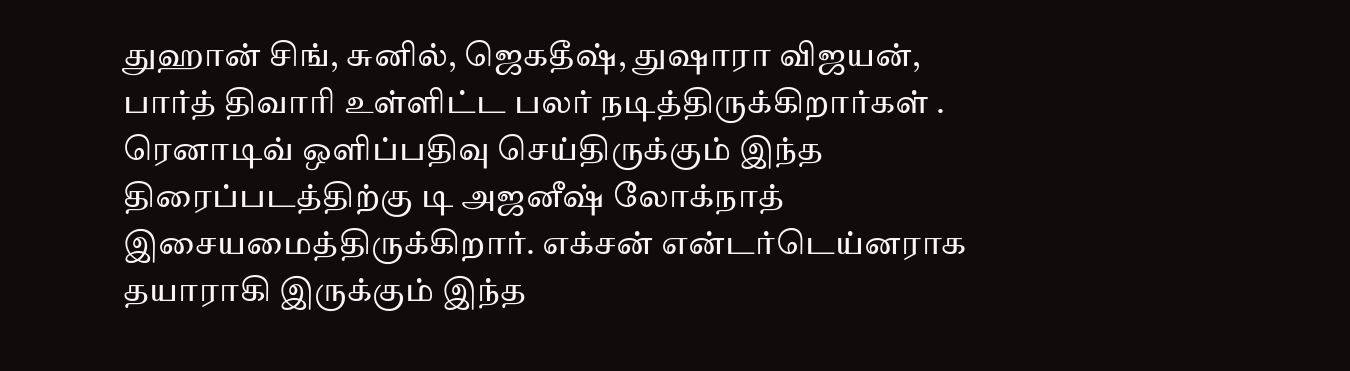துஹான் சிங், சுனில், ஜெகதீஷ், துஷாரா விஜயன், பார்த் திவாரி உள்ளிட்ட பலர் நடித்திருக்கிறார்கள் . ரெனாடிவ் ஒளிப்பதிவு செய்திருக்கும் இந்த திரைப்படத்திற்கு டி அஜனீஷ் லோக்நாத் இசையமைத்திருக்கிறார். எக்சன் என்டர்டெய்னராக தயாராகி இருக்கும் இந்த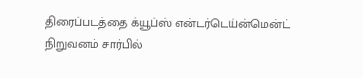திரைப்படத்தை க்யூப்ஸ் என்டர்டெய்ன்மென்ட் நிறுவனம் சார்பில்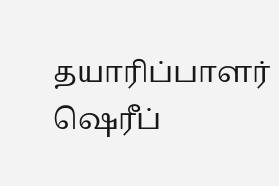தயாரிப்பாளர் ஷெரீப்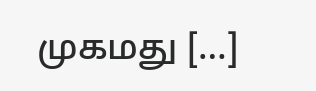முகமது […]